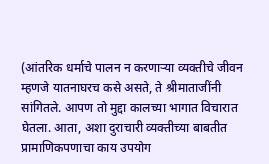(आंतरिक धर्माचे पालन न करणाऱ्या व्यक्तीचे जीवन म्हणजे यातनाघरच कसे असते, ते श्रीमाताजींनी सांगितले. आपण तो मुद्दा कालच्या भागात विचारात घेतला. आता, अशा दुराचारी व्यक्तीच्या बाबतीत प्रामाणिकपणाचा काय उपयोग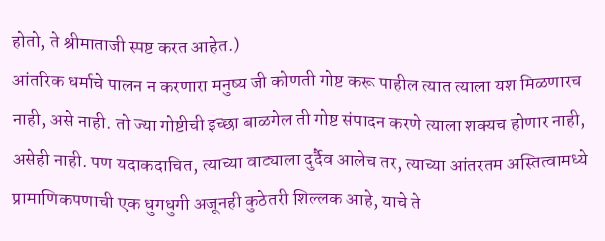होतो, ते श्रीमाताजी स्पष्ट करत आहेत.)
आंतरिक धर्माचे पालन न करणारा मनुष्य जी कोणती गोष्ट करू पाहील त्यात त्याला यश मिळणारच नाही, असे नाही. तो ज्या गोष्टीची इच्छा बाळगेल ती गोष्ट संपादन करणे त्याला शक्यच होणार नाही, असेही नाही. पण यदाकदाचित, त्याच्या वाट्याला दुर्दैव आलेच तर, त्याच्या आंतरतम अस्तित्वामध्ये प्रामाणिकपणाची एक धुगधुगी अजूनही कुठेतरी शिल्लक आहे, याचे ते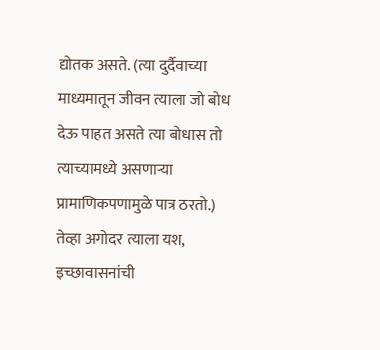द्योतक असते. (त्या दुर्दैवाच्या माध्यमातून जीवन त्याला जो बोध देऊ पाहत असते त्या बोधास तो त्याच्यामध्ये असणाऱ्या प्रामाणिकपणामुळे पात्र ठरतो.) तेव्हा अगोदर त्याला यश, इच्छावासनांची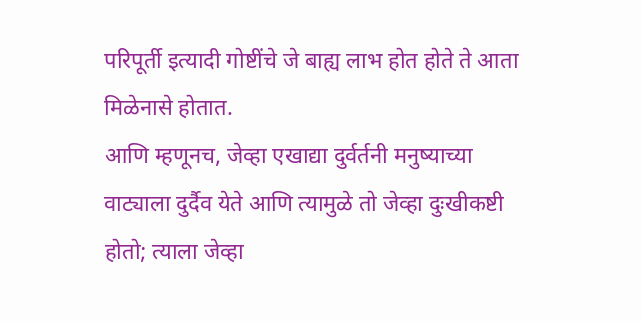परिपूर्ती इत्यादी गोष्टींचे जे बाह्य लाभ होत होते ते आता मिळेनासे होतात.
आणि म्हणूनच, जेव्हा एखाद्या दुर्वर्तनी मनुष्याच्या वाट्याला दुर्दैव येते आणि त्यामुळे तो जेव्हा दुःखीकष्टी होतो; त्याला जेव्हा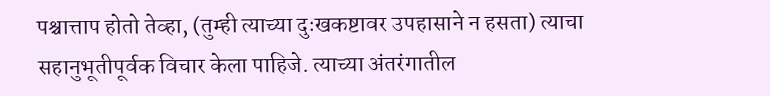पश्चात्ताप होतो तेव्हा, (तुम्ही त्याच्या दुःखकष्टावर उपहासाने न हसता) त्याचा सहानुभूतीपूर्वक विचार केला पाहिजे. त्याच्या अंतरंगातील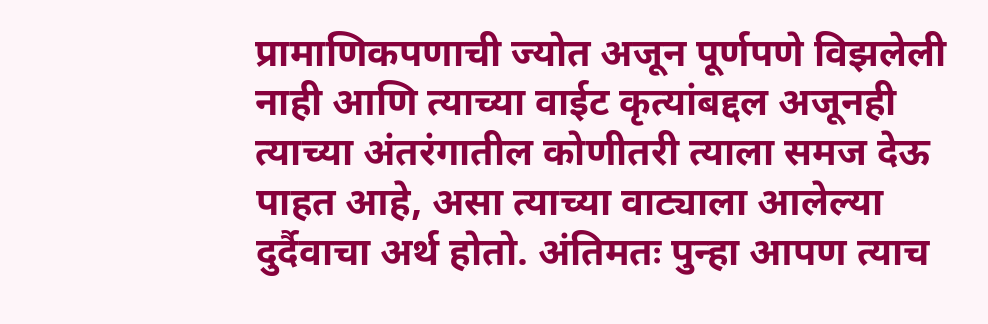प्रामाणिकपणाची ज्योत अजून पूर्णपणे विझलेली नाही आणि त्याच्या वाईट कृत्यांबद्दल अजूनही त्याच्या अंतरंगातील कोणीतरी त्याला समज देऊ पाहत आहे, असा त्याच्या वाट्याला आलेल्या दुर्दैवाचा अर्थ होतो. अंतिमतः पुन्हा आपण त्याच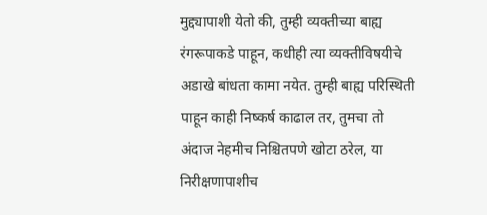मुद्द्यापाशी येतो की, तुम्ही व्यक्तीच्या बाह्य रंगरूपाकडे पाहून, कधीही त्या व्यक्तीविषयीचे अडाखे बांधता कामा नयेत. तुम्ही बाह्य परिस्थिती पाहून काही निष्कर्ष काढाल तर, तुमचा तो अंदाज नेहमीच निश्चितपणे खोटा ठरेल, या निरीक्षणापाशीच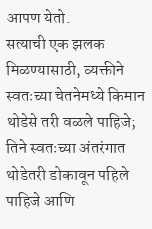आपण येतो.
सत्याची एक झलक मिळण्यासाठी, व्यक्तीने स्वतःच्या चेतनेमध्ये किमान थोडेसे तरी वळले पाहिजे; तिने स्वतःच्या अंतरंगात थोडेतरी डोकावून पहिले पाहिजे आणि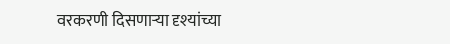वरकरणी दिसणाऱ्या दृश्यांच्या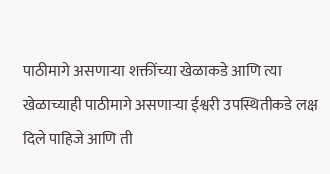पाठीमागे असणाऱ्या शक्तींच्या खेळाकडे आणि त्या खेळाच्याही पाठीमागे असणाऱ्या ईश्वरी उपस्थितीकडे लक्ष दिले पाहिजे आणि ती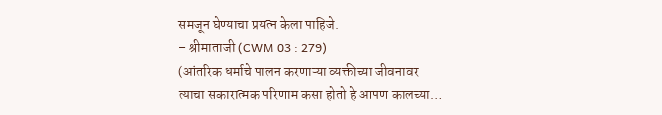समजून घेण्याचा प्रयत्न केला पाहिजे.
– श्रीमाताजी (CWM 03 : 279)
(आंतरिक धर्माचे पालन करणाऱ्या व्यक्तीच्या जीवनावर त्याचा सकारात्मक परिणाम कसा होतो हे आपण कालच्या…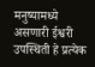मनुष्यामध्ये असणारी ईश्वरी उपस्थिती हे प्रत्येक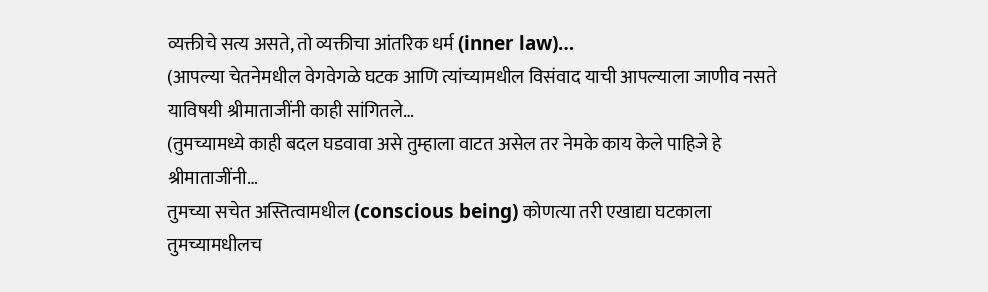व्यक्तीचे सत्य असते, तो व्यक्तीचा आंतरिक धर्म (inner law)…
(आपल्या चेतनेमधील वेगवेगळे घटक आणि त्यांच्यामधील विसंवाद याची आपल्याला जाणीव नसते याविषयी श्रीमाताजींनी काही सांगितले…
(तुमच्यामध्ये काही बदल घडवावा असे तुम्हाला वाटत असेल तर नेमके काय केले पाहिजे हे श्रीमाताजींनी…
तुमच्या सचेत अस्तित्वामधील (conscious being) कोणत्या तरी एखाद्या घटकाला तुमच्यामधीलच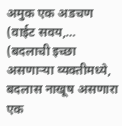अमुक एक अडचण (वाईट सवय,…
(बदलाची इच्छा असणाऱ्या व्यक्तीमध्ये, बदलास नाखूष असणारा एक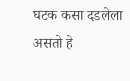घटक कसा दडलेला असतो हे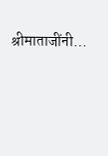श्रीमाताजींनी…